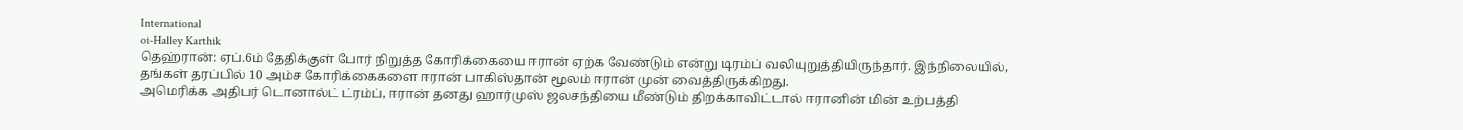International
oi-Halley Karthik
தெஹ்ரான்: ஏப்.6ம் தேதிக்குள் போர் நிறுத்த கோரிக்கையை ஈரான் ஏற்க வேண்டும் என்று டிரம்ப் வலியுறுத்தியிருந்தார். இந்நிலையில், தங்கள் தரப்பில் 10 அம்ச கோரிக்கைகளை ஈரான் பாகிஸ்தான் மூலம் ஈரான் முன் வைத்திருக்கிறது.
அமெரிக்க அதிபர் டொனால்ட் ட்ரம்ப், ஈரான் தனது ஹார்முஸ் ஜலசந்தியை மீண்டும் திறக்காவிட்டால் ஈரானின் மின் உற்பத்தி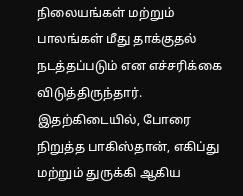நிலையங்கள் மற்றும் பாலங்கள் மீது தாக்குதல் நடத்தப்படும் என எச்சரிக்கை விடுத்திருந்தார். இதற்கிடையில், போரை நிறுத்த பாகிஸ்தான், எகிப்து மற்றும் துருக்கி ஆகிய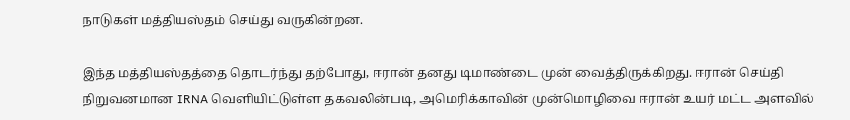நாடுகள் மத்தியஸ்தம் செய்து வருகின்றன.

இந்த மத்தியஸ்தத்தை தொடர்ந்து தற்போது, ஈரான் தனது டிமாண்டை முன் வைத்திருக்கிறது. ஈரான் செய்தி நிறுவனமான IRNA வெளியிட்டுள்ள தகவலின்படி, அமெரிக்காவின் முன்மொழிவை ஈரான் உயர் மட்ட அளவில்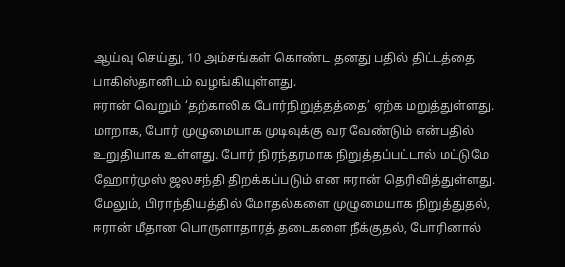ஆய்வு செய்து, 10 அம்சங்கள் கொண்ட தனது பதில் திட்டத்தை பாகிஸ்தானிடம் வழங்கியுள்ளது.
ஈரான் வெறும் ‘தற்காலிக போர்நிறுத்தத்தை’ ஏற்க மறுத்துள்ளது. மாறாக, போர் முழுமையாக முடிவுக்கு வர வேண்டும் என்பதில் உறுதியாக உள்ளது. போர் நிரந்தரமாக நிறுத்தப்பட்டால் மட்டுமே ஹோர்முஸ் ஜலசந்தி திறக்கப்படும் என ஈரான் தெரிவித்துள்ளது.
மேலும், பிராந்தியத்தில் மோதல்களை முழுமையாக நிறுத்துதல், ஈரான் மீதான பொருளாதாரத் தடைகளை நீக்குதல், போரினால்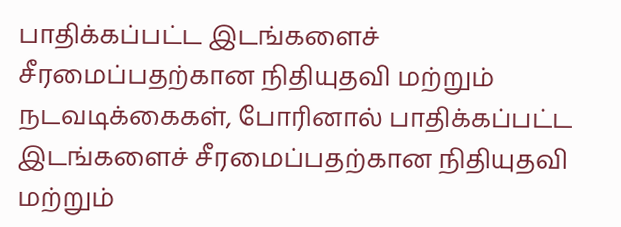பாதிக்கப்பட்ட இடங்களைச் சீரமைப்பதற்கான நிதியுதவி மற்றும் நடவடிக்கைகள், போரினால் பாதிக்கப்பட்ட இடங்களைச் சீரமைப்பதற்கான நிதியுதவி மற்றும்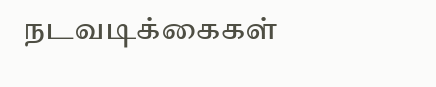நடவடிக்கைகள்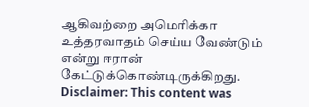ஆகிவற்றை அமெரிக்கா உத்தரவாதம் செய்ய வேண்டும் என்று ஈரான் கேட்டுக்கொண்டிருக்கிறது.
Disclaimer: This content was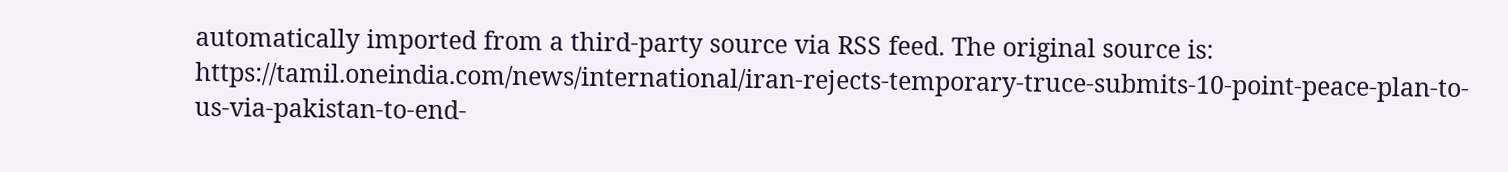automatically imported from a third-party source via RSS feed. The original source is: https://tamil.oneindia.com/news/international/iran-rejects-temporary-truce-submits-10-point-peace-plan-to-us-via-pakistan-to-end-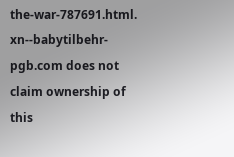the-war-787691.html. xn--babytilbehr-pgb.com does not claim ownership of this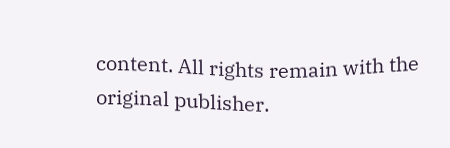content. All rights remain with the original publisher.